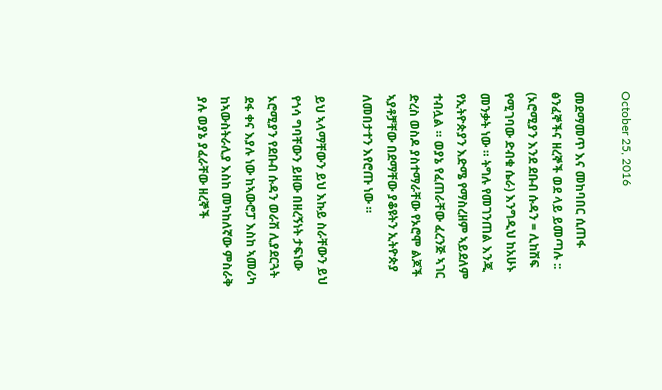October 25, 2016

መደማመጥ እና መከባበር ሲጠፋ ፅንፈኞችና ዘረኞች ወደ ላይ ይመጣሉ :: (ኦሮሚያን እንደ ደቡብ ሱዳን = ሊከሽፍ የሚገባው ድብቁ ሴራ) እንግዲህ ከአሁኑ መንቃት ነው ። ትግሉ የመገንጠል እንጂ የኢትዮጵያን እድሜ የማስረዘም ኣይደለም ተብሏል ። ወያኔ የፈጠራቸው ፈረንጅ ኣገር ድረስ ወስዶ ያስተማራቸው የኦሮሞ ልጆች ኣያቶቻቸው በደማቸው ያቆዩትን ኢትዮጵያ ለመበታተን እየሮጡ ነው ።

ይህ ኣላማቸውን ይህ እኩይ ስራቸውን ይህ የጎሳ ግባቸውን ይዘው በዘረኝነት ታፍነው ኦሮሚያን የደቡብ ሱዳን ወራሽ ሊያደርጓት ደፋ ቀና እያሉ ነው ከኣውሮፓ እስከ ኣመሪካ ከኣውስትራሊያ እስከ መካከለኛው ምስራቅ ያሉ ወያኔ ያፈራቸው ዘረኞች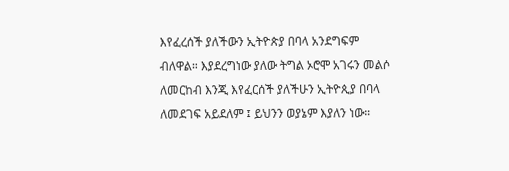እየፈረሰች ያለችውን ኢትዮጵያ በባላ አንደግፍም ብለዋል። እያደረግነው ያለው ትግል ኦሮሞ አገሩን መልሶ ለመርከብ እንጂ እየፈርሰች ያለችሁን ኢትዮጲያ በባላ ለመደገፍ አይደለም ፤ ይህንን ወያኔም እያለን ነው።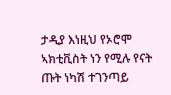ታዲያ እነዚህ የኦሮሞ ኣክቲቪስት ነን የሚሉ የናት ጡት ነካሽ ተገንጣይ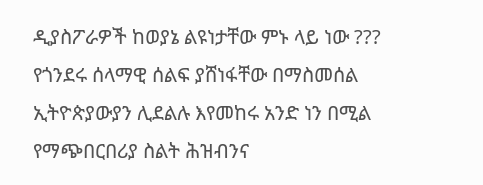ዲያስፖራዎች ከወያኔ ልዩነታቸው ምኑ ላይ ነው ??? የጎንደሩ ሰላማዊ ሰልፍ ያሸነፋቸው በማስመሰል ኢትዮጵያውያን ሊደልሉ እየመከሩ አንድ ነን በሚል የማጭበርበሪያ ስልት ሕዝብንና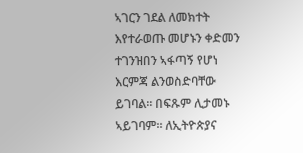ኣገርን ገደል ለመክተት እየተራወጡ መሆኑን ቀድመን ተገንዝበን ኣፋጣኝ የሆነ እርምጃ ልንወስድባቸው ይገባል። በፍጹም ሊታመኑ ኣይገባም። ለኢትዮጵያና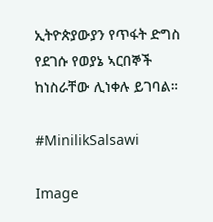ኢትዮጵያውያን የጥፋት ድግስ የደገሱ የወያኔ ኣርበኞች ከነስራቸው ሊነቀሉ ይገባል።

#MinilikSalsawi

Image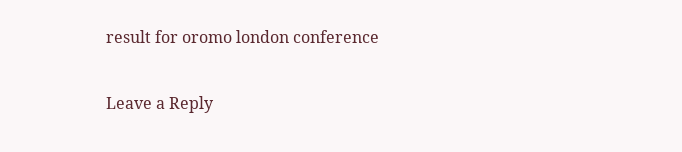result for oromo london conference

Leave a Reply